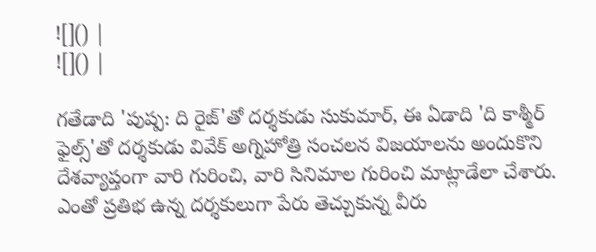![]() |
![]() |

గతేడాది 'పుష్ప: ది రైజ్'తో దర్శకుడు సుకుమార్, ఈ ఏడాది 'ది కాశ్మీర్ ఫైల్స్'తో దర్శకుడు వివేక్ అగ్నిహోత్రి సంచలన విజయాలను అందుకొని దేశవ్యాప్తంగా వారి గురించి, వారి సినిమాల గురించి మాట్లాడేలా చేశారు. ఎంతో ప్రతిభ ఉన్న దర్శకులుగా పేరు తెచ్చుకున్న వీరు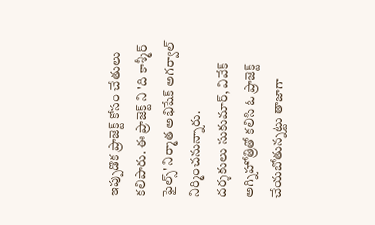ఇప్పుడొక ప్రాజెక్ట్ కోసం చేతులు కలిపారు. ఈ ప్రాజెక్ట్ ని 'ది కాశ్మీర్ ఫైల్స్' నిర్మాత అభిషేక్ అగర్వాల్ నిర్మించనున్నారు.
దర్శకులు సుకుమార్, వివేక్ అగ్నిహోత్రితో కలిసి ఓ ప్రాజెక్ట్ చేయబోతున్నట్టు తాజాగా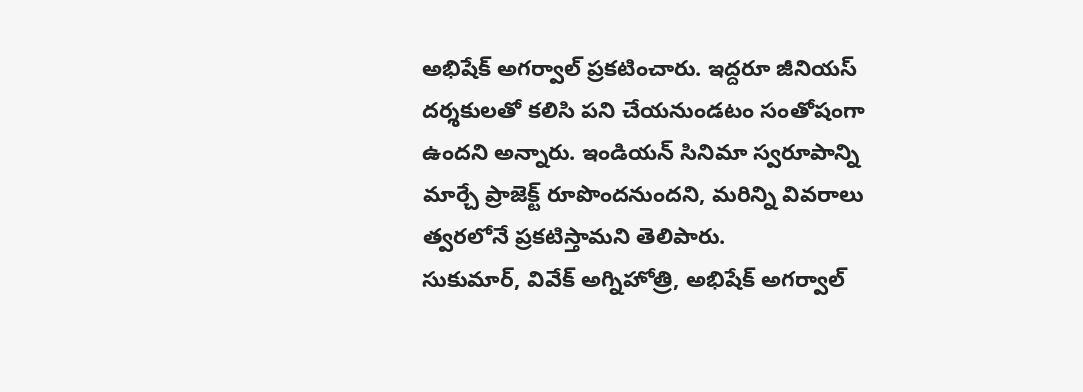అభిషేక్ అగర్వాల్ ప్రకటించారు. ఇద్దరూ జీనియస్ దర్శకులతో కలిసి పని చేయనుండటం సంతోషంగా ఉందని అన్నారు. ఇండియన్ సినిమా స్వరూపాన్ని మార్చే ప్రాజెక్ట్ రూపొందనుందని, మరిన్ని వివరాలు త్వరలోనే ప్రకటిస్తామని తెలిపారు.
సుకుమార్, వివేక్ అగ్నిహోత్రి, అభిషేక్ అగర్వాల్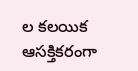ల కలయిక ఆసక్తికరంగా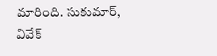మారింది. సుకుమార్, వివేక్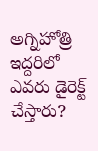అగ్నిహోత్రి ఇద్దరిలో ఎవరు డైరెక్ట్ చేస్తారు?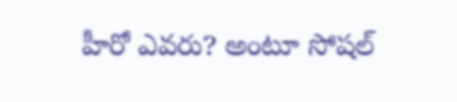హీరో ఎవరు? అంటూ సోషల్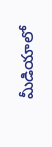మీడియాలో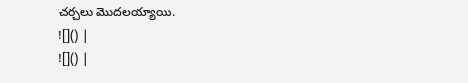చర్చలు మొదలయ్యాయి.
![]() |
![]() |